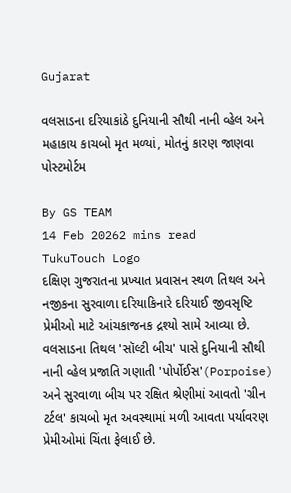Gujarat

વલસાડના દરિયાકાંઠે દુનિયાની સૌથી નાની વ્હેલ અને મહાકાય કાચબો મૃત મળ્યાં, મોતનું કારણ જાણવા પોસ્ટમોર્ટમ

By GS TEAM
14 Feb 20262 mins read
TukuTouch Logo
દક્ષિણ ગુજરાતના પ્રખ્યાત પ્રવાસન સ્થળ તિથલ અને નજીકના સુરવાળા દરિયાકિનારે દરિયાઈ જીવસૃષ્ટિ પ્રેમીઓ માટે આંચકાજનક દ્રશ્યો સામે આવ્યા છે. વલસાડના તિથલ 'સૉલ્ટી બીચ' પાસે દુનિયાની સૌથી નાની વ્હેલ પ્રજાતિ ગણાતી 'પોર્પોઈસ'(Porpoise) અને સુરવાળા બીચ પર રક્ષિત શ્રેણીમાં આવતો 'ગ્રીન ટર્ટલ' કાચબો મૃત અવસ્થામાં મળી આવતા પર્યાવરણ પ્રેમીઓમાં ચિંતા ફેલાઈ છે.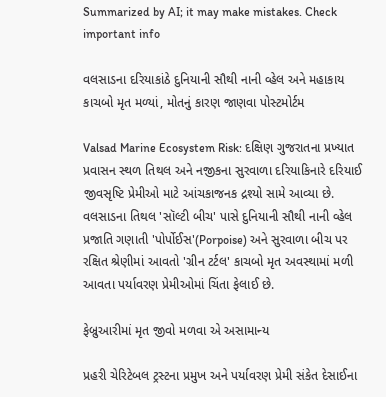Summarized by AI; it may make mistakes. Check important info

વલસાડના દરિયાકાંઠે દુનિયાની સૌથી નાની વ્હેલ અને મહાકાય કાચબો મૃત મળ્યાં, મોતનું કારણ જાણવા પોસ્ટમોર્ટમ

Valsad Marine Ecosystem Risk: દક્ષિણ ગુજરાતના પ્રખ્યાત પ્રવાસન સ્થળ તિથલ અને નજીકના સુરવાળા દરિયાકિનારે દરિયાઈ જીવસૃષ્ટિ પ્રેમીઓ માટે આંચકાજનક દ્રશ્યો સામે આવ્યા છે. વલસાડના તિથલ 'સૉલ્ટી બીચ' પાસે દુનિયાની સૌથી નાની વ્હેલ પ્રજાતિ ગણાતી 'પોર્પોઈસ'(Porpoise) અને સુરવાળા બીચ પર રક્ષિત શ્રેણીમાં આવતો 'ગ્રીન ટર્ટલ' કાચબો મૃત અવસ્થામાં મળી આવતા પર્યાવરણ પ્રેમીઓમાં ચિંતા ફેલાઈ છે.

ફેબ્રુઆરીમાં મૃત જીવો મળવા એ અસામાન્ય

પ્રહરી ચેરિટેબલ ટ્રસ્ટના પ્રમુખ અને પર્યાવરણ પ્રેમી સંકેત દેસાઈના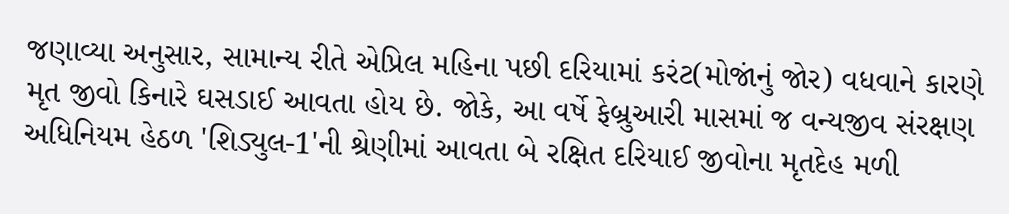જણાવ્યા અનુસાર, સામાન્ય રીતે એપ્રિલ મહિના પછી દરિયામાં કરંટ(મોજાંનું જોર) વધવાને કારણે મૃત જીવો કિનારે ઘસડાઈ આવતા હોય છે. જોકે, આ વર્ષે ફેબ્રુઆરી માસમાં જ વન્યજીવ સંરક્ષણ અધિનિયમ હેઠળ 'શિડ્યુલ-1'ની શ્રેણીમાં આવતા બે રક્ષિત દરિયાઈ જીવોના મૃતદેહ મળી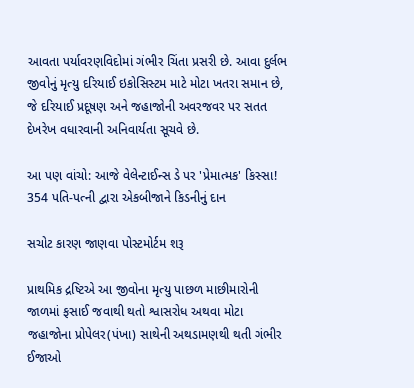આવતા પર્યાવરણવિદોમાં ગંભીર ચિંતા પ્રસરી છે. આવા દુર્લભ જીવોનું મૃત્યુ દરિયાઈ ઇકોસિસ્ટમ માટે મોટા ખતરા સમાન છે, જે દરિયાઈ પ્રદૂષણ અને જહાજોની અવરજવર પર સતત દેખરેખ વધારવાની અનિવાર્યતા સૂચવે છે.

આ પણ વાંચો: આજે વેલેન્ટાઈન્સ ડે પર 'પ્રેમાત્મક' કિસ્સા! 354 પતિ-પત્ની દ્વારા એકબીજાને કિડનીનું દાન

સચોટ કારણ જાણવા પોસ્ટમોર્ટમ શરૂ

પ્રાથમિક દ્રષ્ટિએ આ જીવોના મૃત્યુ પાછળ માછીમારોની જાળમાં ફસાઈ જવાથી થતો શ્વાસરોધ અથવા મોટા જહાજોના પ્રોપેલર(પંખા) સાથેની અથડામણથી થતી ગંભીર ઈજાઓ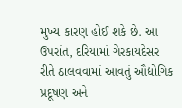મુખ્ય કારણ હોઈ શકે છે. આ ઉપરાંત, દરિયામાં ગેરકાયદેસર રીતે ઠાલવવામાં આવતું ઔદ્યોગિક પ્રદૂષણ અને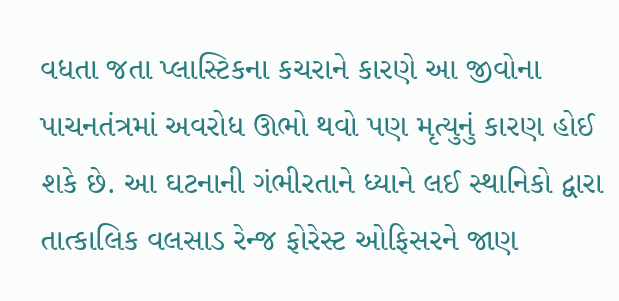વધતા જતા પ્લાસ્ટિકના કચરાને કારણે આ જીવોના પાચનતંત્રમાં અવરોધ ઊભો થવો પણ મૃત્યુનું કારણ હોઈ શકે છે. આ ઘટનાની ગંભીરતાને ધ્યાને લઈ સ્થાનિકો દ્વારા તાત્કાલિક વલસાડ રેન્જ ફોરેસ્ટ ઓફિસરને જાણ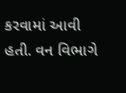કરવામાં આવી હતી. વન વિભાગે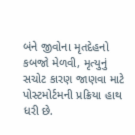બંને જીવોના મૃતદેહનો કબજો મેળવી, મૃત્યુનું સચોટ કારણ જાણવા માટે પોસ્ટમોર્ટમની પ્રક્રિયા હાથ ધરી છે.